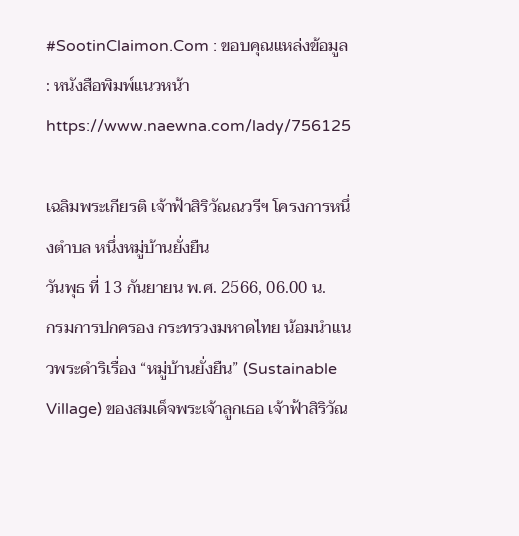#SootinClaimon.Com : ขอบคุณแหล่งข้อมูล : หนังสือพิมพ์แนวหน้า
https://www.naewna.com/lady/756125

เฉลิมพระเกียรติ เจ้าฟ้าสิริวัณณวรีฯ โครงการหนึ่งตำบล หนึ่งหมู่บ้านยั่งยืน
วันพุธ ที่ 13 กันยายน พ.ศ. 2566, 06.00 น.
กรมการปกครอง กระทรวงมหาดไทย น้อมนำแนวพระดำริเรื่อง “หมู่บ้านยั่งยืน” (Sustainable Village) ของสมเด็จพระเจ้าลูกเธอ เจ้าฟ้าสิริวัณ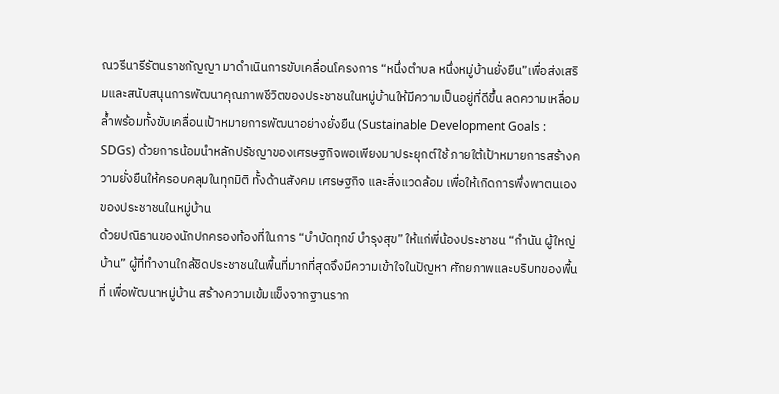ณวรีนารีรัตนราชกัญญา มาดำเนินการขับเคลื่อนโครงการ “หนึ่งตำบล หนึ่งหมู่บ้านยั่งยืน”เพื่อส่งเสริมและสนับสนุนการพัฒนาคุณภาพชีวิตของประชาชนในหมู่บ้านให้มีความเป็นอยู่ที่ดีขึ้น ลดความเหลื่อมล้ำพร้อมทั้งขับเคลื่อนเป้าหมายการพัฒนาอย่างยั่งยืน (Sustainable Development Goals : SDGs) ด้วยการน้อมนำหลักปรัชญาของเศรษฐกิจพอเพียงมาประยุกต์ใช้ ภายใต้เป้าหมายการสร้างความยั่งยืนให้ครอบคลุมในทุกมิติ ทั้งด้านสังคม เศรษฐกิจ และสิ่งแวดล้อม เพื่อให้เกิดการพึ่งพาตนเองของประชาชนในหมู่บ้าน
ด้วยปณิธานของนักปกครองท้องที่ในการ “บำบัดทุกข์ บำรุงสุข” ให้แก่พี่น้องประชาชน “กำนัน ผู้ใหญ่บ้าน” ผู้ที่ทำงานใกล้ชิดประชาชนในพื้นที่มากที่สุดจึงมีความเข้าใจในปัญหา ศักยภาพและบริบทของพื้นที่ เพื่อพัฒนาหมู่บ้าน สร้างความเข้มแข็งจากฐานราก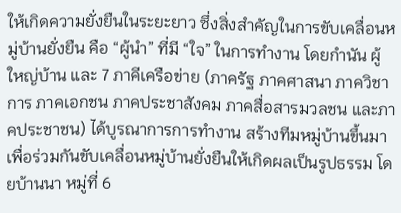ให้เกิดความยั่งยืนในระยะยาว ซึ่งสิ่งสำคัญในการขับเคลื่อนหมู่บ้านยั่งยืน คือ “ผู้นำ” ที่มี “ใจ” ในการทำงาน โดยกำนัน ผู้ใหญ่บ้าน และ 7 ภาคีเครือข่าย (ภาครัฐ ภาคศาสนา ภาควิชาการ ภาคเอกชน ภาคประชาสังคม ภาคสื่อสารมวลชน และภาคประชาชน) ได้บูรณาการการทำงาน สร้างทีมหมู่บ้านขึ้นมาเพื่อร่วมกันขับเคลื่อนหมู่บ้านยั่งยืนให้เกิดผลเป็นรูปธรรม โดยบ้านนา หมู่ที่ 6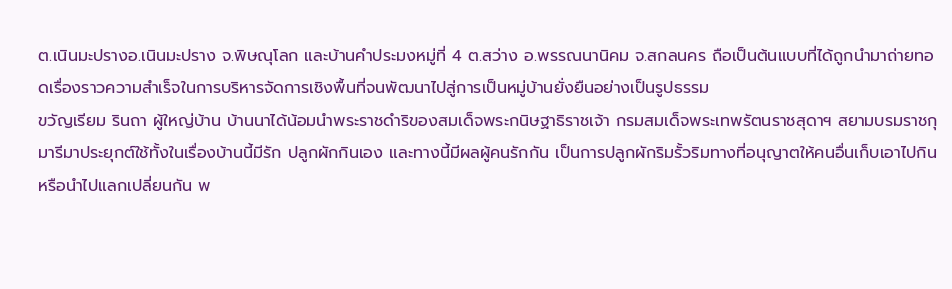ต.เนินมะปรางอ.เนินมะปราง จ.พิษณุโลก และบ้านคำประมงหมู่ที่ 4 ต.สว่าง อ.พรรณนานิคม จ.สกลนคร ถือเป็นต้นแบบที่ได้ถูกนำมาถ่ายทอดเรื่องราวความสำเร็จในการบริหารจัดการเชิงพื้นที่จนพัฒนาไปสู่การเป็นหมู่บ้านยั่งยืนอย่างเป็นรูปธรรม
ขวัญเรียม รินถา ผู้ใหญ่บ้าน บ้านนาได้น้อมนำพระราชดำริของสมเด็จพระกนิษฐาธิราชเจ้า กรมสมเด็จพระเทพรัตนราชสุดาฯ สยามบรมราชกุมารีมาประยุกต์ใช้ทั้งในเรื่องบ้านนี้มีรัก ปลูกผักกินเอง และทางนี้มีผลผู้คนรักกัน เป็นการปลูกผักริมรั้วริมทางที่อนุญาตให้คนอื่นเก็บเอาไปกิน หรือนำไปแลกเปลี่ยนกัน พ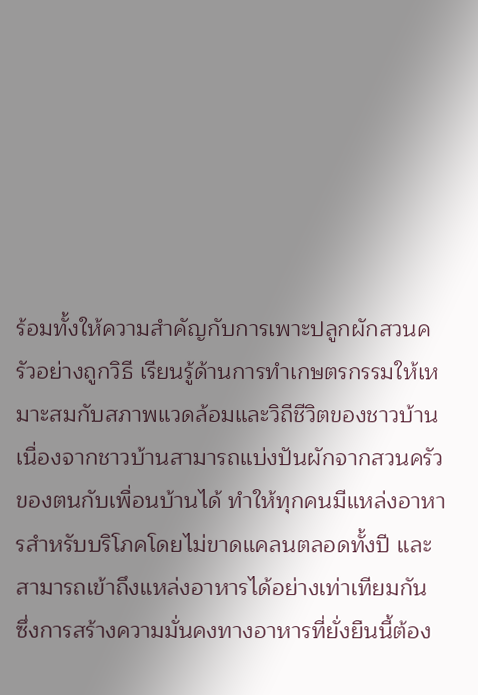ร้อมทั้งให้ความสำคัญกับการเพาะปลูกผักสวนครัวอย่างถูกวิธี เรียนรู้ด้านการทำเกษตรกรรมให้เหมาะสมกับสภาพแวดล้อมและวิถีชีวิตของชาวบ้าน เนื่องจากชาวบ้านสามารถแบ่งปันผักจากสวนครัวของตนกับเพื่อนบ้านได้ ทำให้ทุกคนมีแหล่งอาหารสำหรับบริโภคโดยไม่ขาดแคลนตลอดทั้งปี และสามารถเข้าถึงแหล่งอาหารได้อย่างเท่าเทียมกัน ซึ่งการสร้างความมั่นคงทางอาหารที่ยั่งยืนนี้ต้อง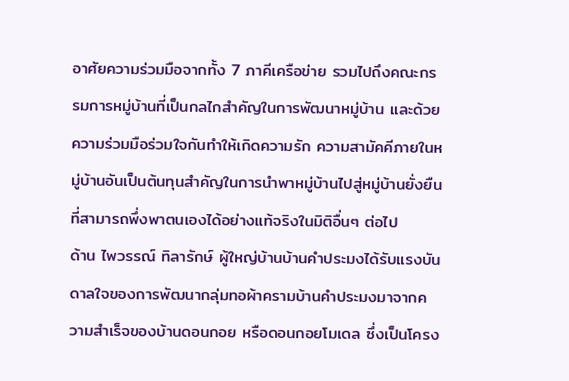อาศัยความร่วมมือจากทั้ง 7 ภาคีเครือข่าย รวมไปถึงคณะกรรมการหมู่บ้านที่เป็นกลไกสำคัญในการพัฒนาหมู่บ้าน และด้วยความร่วมมือร่วมใจกันทำให้เกิดความรัก ความสามัคคีภายในหมู่บ้านอันเป็นต้นทุนสำคัญในการนำพาหมู่บ้านไปสู่หมู่บ้านยั่งยืนที่สามารถพึ่งพาตนเองได้อย่างแท้จริงในมิติอื่นๆ ต่อไป
ด้าน ไพวรรณ์ ทิลารักษ์ ผู้ใหญ่บ้านบ้านคำประมงได้รับแรงบันดาลใจของการพัฒนากลุ่มทอผ้าครามบ้านคำประมงมาจากความสำเร็จของบ้านดอนกอย หรือดอนกอยโมเดล ซึ่งเป็นโครง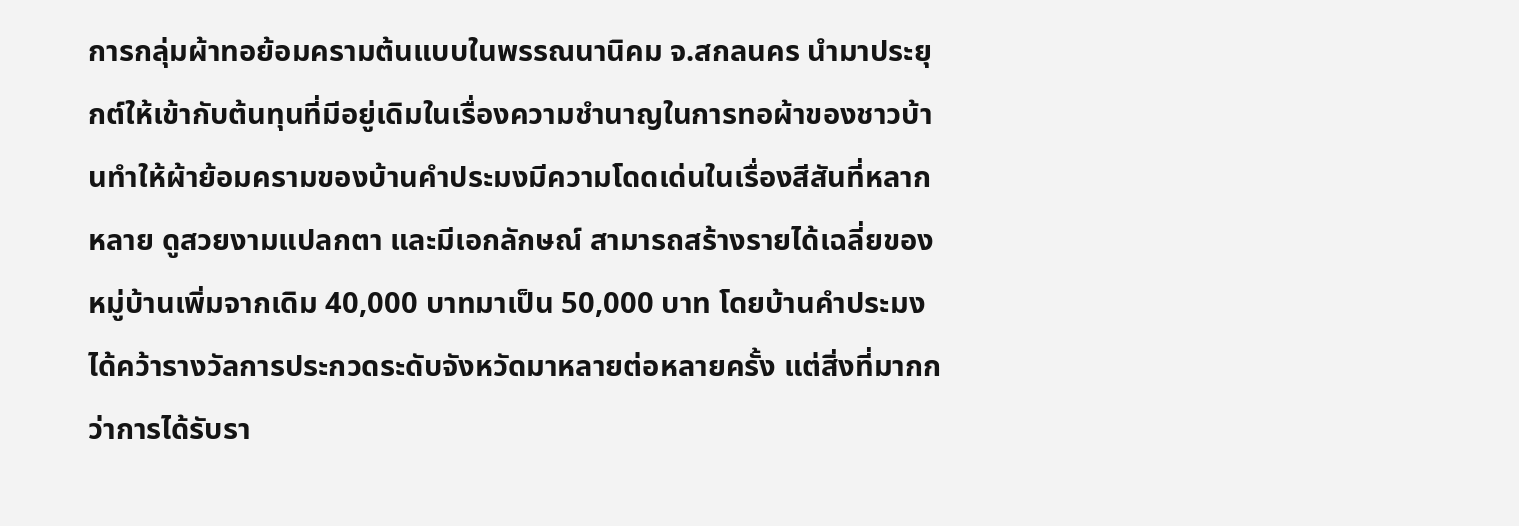การกลุ่มผ้าทอย้อมครามต้นแบบในพรรณนานิคม จ.สกลนคร นำมาประยุกต์ให้เข้ากับต้นทุนที่มีอยู่เดิมในเรื่องความชำนาญในการทอผ้าของชาวบ้านทำให้ผ้าย้อมครามของบ้านคําประมงมีความโดดเด่นในเรื่องสีสันที่หลากหลาย ดูสวยงามแปลกตา และมีเอกลักษณ์ สามารถสร้างรายได้เฉลี่ยของหมู่บ้านเพิ่มจากเดิม 40,000 บาทมาเป็น 50,000 บาท โดยบ้านคำประมงได้คว้ารางวัลการประกวดระดับจังหวัดมาหลายต่อหลายครั้ง แต่สิ่งที่มากกว่าการได้รับรา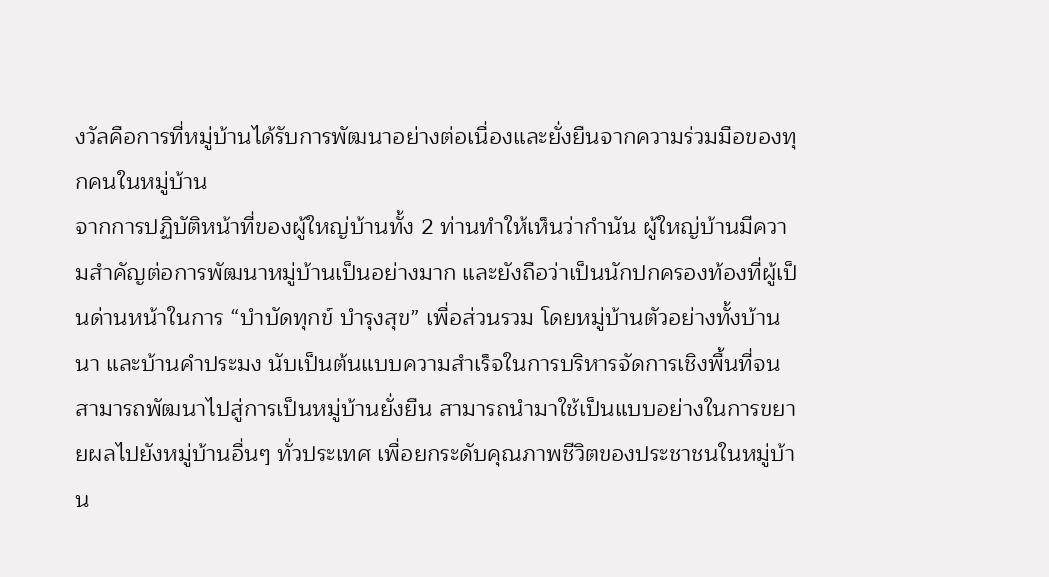งวัลคือการที่หมู่บ้านได้รับการพัฒนาอย่างต่อเนื่องและยั่งยืนจากความร่วมมือของทุกคนในหมู่บ้าน
จากการปฏิบัติหน้าที่ของผู้ใหญ่บ้านทั้ง 2 ท่านทำให้เห็นว่ากำนัน ผู้ใหญ่บ้านมีความสำคัญต่อการพัฒนาหมู่บ้านเป็นอย่างมาก และยังถือว่าเป็นนักปกครองท้องที่ผู้เป็นด่านหน้าในการ “บำบัดทุกข์ บำรุงสุข” เพื่อส่วนรวม โดยหมู่บ้านตัวอย่างทั้งบ้านนา และบ้านคำประมง นับเป็นต้นแบบความสำเร็จในการบริหารจัดการเชิงพื้นที่จนสามารถพัฒนาไปสู่การเป็นหมู่บ้านยั่งยืน สามารถนำมาใช้เป็นแบบอย่างในการขยายผลไปยังหมู่บ้านอื่นๆ ทั่วประเทศ เพื่อยกระดับคุณภาพชีวิตของประชาชนในหมู่บ้าน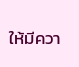ให้มีควา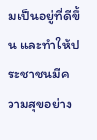มเป็นอยู่ที่ดีขึ้น และทำให้ประชาชนมีความสุขอย่าง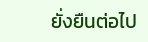ยั่งยืนต่อไป